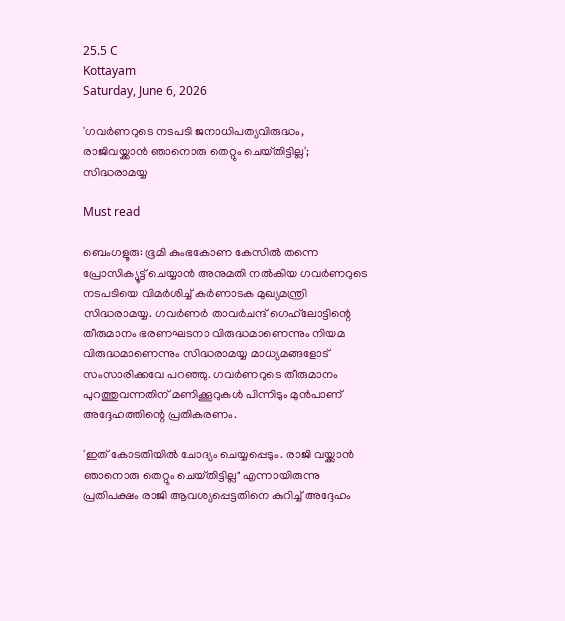25.5 C
Kottayam
Saturday, June 6, 2026

'ഗവർണറുടെ നടപടി ജനാധിപത്യവിരുദ്ധം, രാജിവയ്ക്കാൻ ഞാനൊരു തെറ്റും ചെയ്‌തിട്ടില്ല'; സിദ്ധരാമയ്യ

Must read

ബെംഗളൂരു: ഭൂമി കുംഭകോണ കേസിൽ തന്നെ പ്രോസിക്യൂട്ട് ചെയ്യാൻ അനുമതി നൽകിയ ഗവർണറുടെ നടപടിയെ വിമർശിച്ച് കർണാടക മുഖ്യമന്ത്രി സിദ്ധരാമയ്യ. ഗവർണർ താവർചന്ദ് ഗെഹ്‌ലോട്ടിന്റെ തീരുമാനം ഭരണഘടനാ വിരുദ്ധമാണെന്നും നിയമ വിരുദ്ധമാണെന്നും സിദ്ധരാമയ്യ മാധ്യമങ്ങളോട് സംസാരിക്കവേ പറഞ്ഞു. ഗവർണറുടെ തീരുമാനം പുറത്തുവന്നതിന് മണിക്കൂറുകൾ പിന്നിടും മുൻപാണ് അദ്ദേഹത്തിന്റെ പ്രതികരണം.

'ഇത് കോടതിയിൽ ചോദ്യം ചെയ്യപ്പെടും. രാജി വയ്ക്കാൻ ഞാനൊരു തെറ്റും ചെയ്‌തിട്ടില്ല" എന്നായിരുന്നു പ്രതിപക്ഷം രാജി ആവശ്യപ്പെട്ടതിനെ കുറിച്ച് അദ്ദേഹം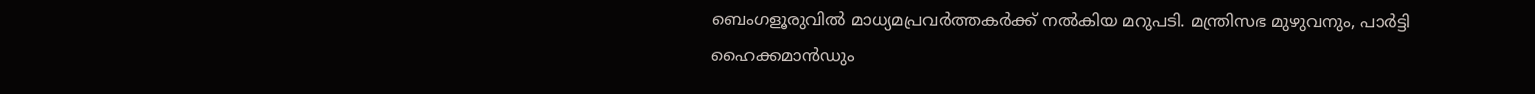ബെംഗളൂരുവിൽ മാധ്യമപ്രവർത്തകർക്ക് നൽകിയ മറുപടി. മന്ത്രിസഭ മുഴുവനും, പാർട്ടി ഹൈക്കമാൻഡും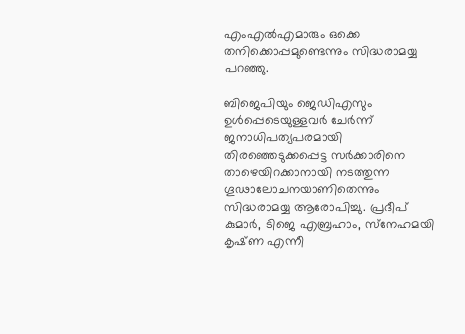എംഎൽഎമാരും ഒക്കെ തനിക്കൊപ്പമുണ്ടെന്നും സിദ്ധരാമയ്യ പറഞ്ഞു.

ബിജെപിയും ജെഡിഎസും ഉൾപ്പെടെയുള്ളവർ ചേർന്ന് ജനാധിപത്യപരമായി തിരഞ്ഞെടുക്കപ്പെട്ട സർക്കാരിനെ താഴെയിറക്കാനായി നടത്തുന്ന ഗൂഢാലോചനയാണിതെന്നും സിദ്ധരാമയ്യ ആരോപിച്ചു. പ്രദീപ് കുമാർ, ടിജെ എബ്രഹാം, സ്‌നേഹമയി കൃഷ്‌ണ എന്നീ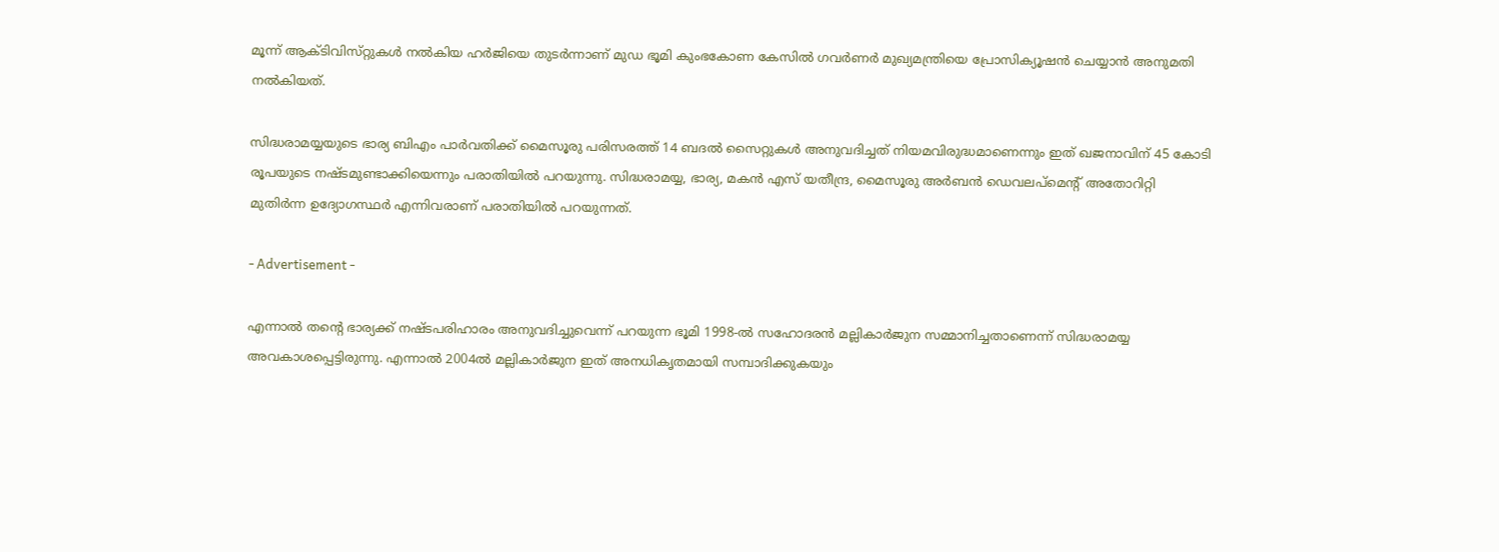മൂന്ന് ആക്‌ടിവിസ്‌റ്റുകൾ നൽകിയ ഹർജിയെ തുടർന്നാണ് മുഡ ഭൂമി കുംഭകോണ കേസിൽ ഗവർണർ മുഖ്യമന്ത്രിയെ പ്രോസിക്യൂഷൻ ചെയ്യാൻ അനുമതി നൽകിയത്.

സിദ്ധരാമയ്യയുടെ ഭാര്യ ബിഎം പാർവതിക്ക് മൈസൂരു പരിസരത്ത് 14 ബദൽ സൈറ്റുകൾ അനുവദിച്ചത് നിയമവിരുദ്ധമാണെന്നും ഇത് ഖജനാവിന് 45 കോടി രൂപയുടെ നഷ്‌ടമുണ്ടാക്കിയെന്നും പരാതിയിൽ പറയുന്നു. സിദ്ധരാമയ്യ, ഭാര്യ, മകൻ എസ് യതീന്ദ്ര, മൈസൂരു അർബൻ ഡെവലപ്മെന്റ് അതോറിറ്റി മുതിർന്ന ഉദ്യോഗസ്ഥർ എന്നിവരാണ് പരാതിയിൽ പറയുന്നത്.

- Advertisement -

എന്നാൽ തന്റെ ഭാര്യക്ക് നഷ്‌ടപരിഹാരം അനുവദിച്ചുവെന്ന് പറയുന്ന ഭൂമി 1998-ൽ സഹോദരൻ മല്ലികാർജുന സമ്മാനിച്ചതാണെന്ന് സിദ്ധരാമയ്യ അവകാശപ്പെട്ടിരുന്നു. എന്നാൽ 2004ൽ മല്ലികാർജുന ഇത് അനധികൃതമായി സമ്പാദിക്കുകയും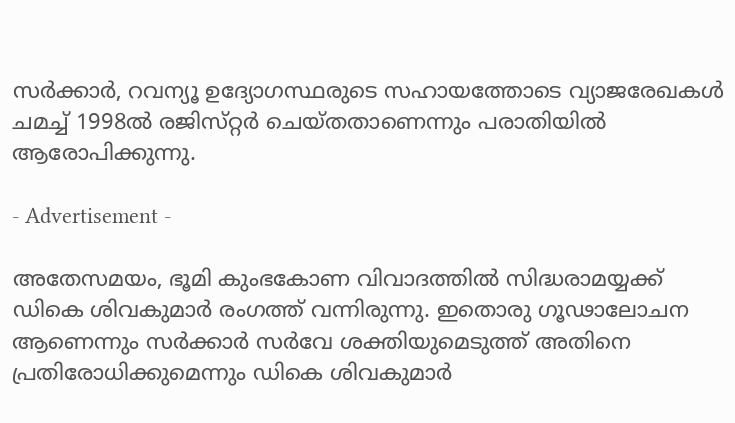സർക്കാർ, റവന്യൂ ഉദ്യോഗസ്ഥരുടെ സഹായത്തോടെ വ്യാജരേഖകൾ ചമച്ച് 1998ൽ രജിസ്‌റ്റർ ചെയ്‌തതാണെന്നും പരാതിയിൽ ആരോപിക്കുന്നു.

- Advertisement -

അതേസമയം, ഭൂമി കുംഭകോണ വിവാദത്തിൽ സിദ്ധരാമയ്യക്ക് ഡികെ ശിവകുമാർ രംഗത്ത് വന്നിരുന്നു. ഇതൊരു ഗൂഢാലോചന ആണെന്നും സർക്കാർ സർവേ ശക്തിയുമെടുത്ത് അതിനെ പ്രതിരോധിക്കുമെന്നും ഡികെ ശിവകുമാർ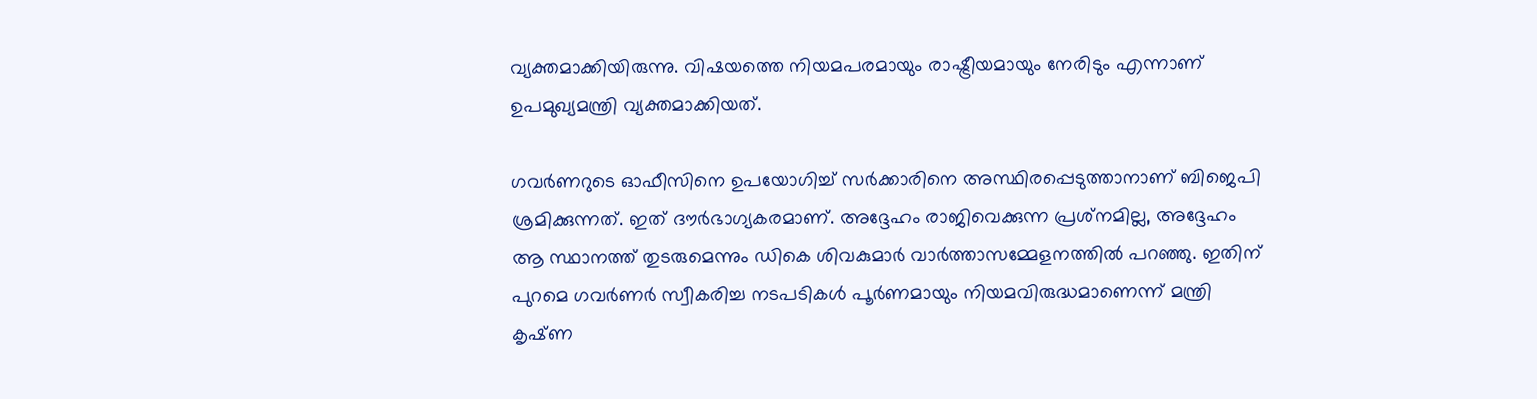വ്യക്തമാക്കിയിരുന്നു. വിഷയത്തെ നിയമപരമായും രാഷ്ട്രീയമായും നേരിടും എന്നാണ് ഉപമുഖ്യമന്ത്രി വ്യക്തമാക്കിയത്.

ഗവർണറുടെ ഓഫീസിനെ ഉപയോഗിച്ച് സർക്കാരിനെ അസ്ഥിരപ്പെടുത്താനാണ് ബിജെപി ശ്രമിക്കുന്നത്. ഇത് ദൗർഭാഗ്യകരമാണ്. അദ്ദേഹം രാജിവെക്കുന്ന പ്രശ്‌നമില്ല, അദ്ദേഹം ആ സ്ഥാനത്ത് തുടരുമെന്നും ഡികെ ശിവകുമാർ വാർത്താസമ്മേളനത്തിൽ പറഞ്ഞു. ഇതിന് പുറമെ ഗവർണർ സ്വീകരിച്ച നടപടികൾ പൂർണമായും നിയമവിരുദ്ധമാണെന്ന് മന്ത്രി കൃഷ്‌ണ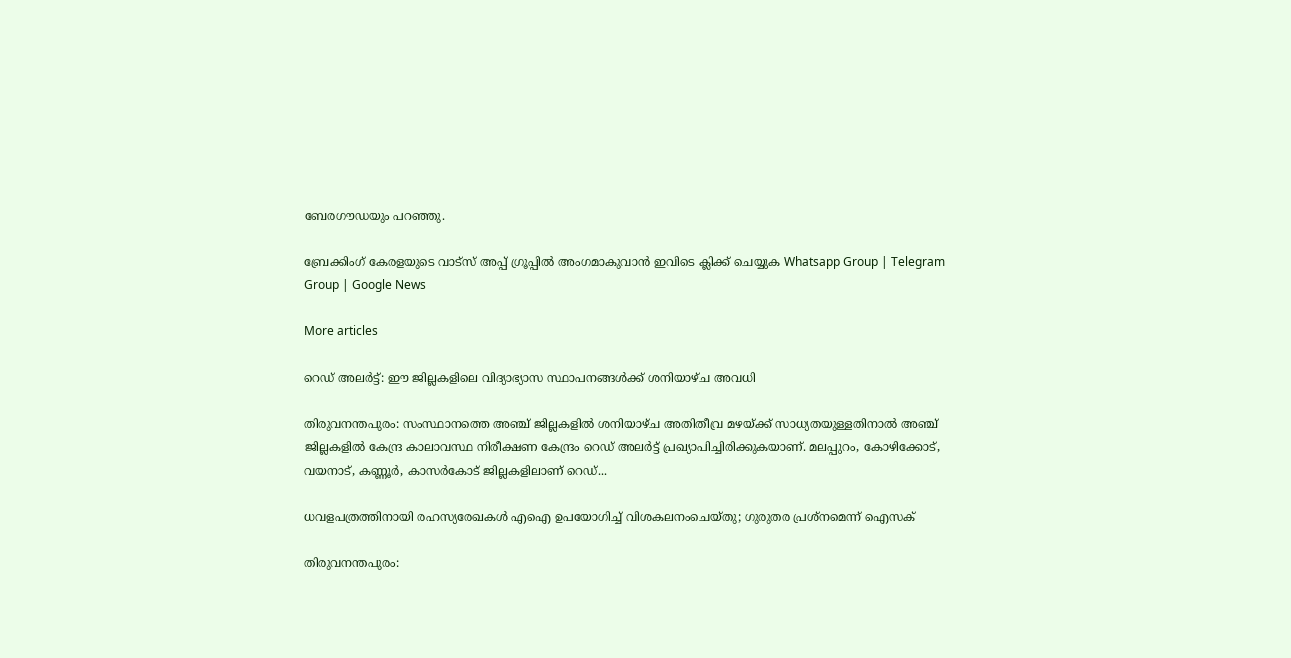ബേരഗൗഡയും പറഞ്ഞു.

ബ്രേക്കിംഗ് കേരളയുടെ വാട്സ് അപ്പ് ഗ്രൂപ്പിൽ അംഗമാകുവാൻ ഇവിടെ ക്ലിക്ക് ചെയ്യുക Whatsapp Group | Telegram Group | Google News

More articles

റെഡ് അലർട്ട്: ഈ ജില്ലകളിലെ വിദ്യാഭ്യാസ സ്ഥാപനങ്ങൾക്ക് ശനിയാഴ്ച അവധി

തിരുവനന്തപുരം: സംസ്ഥാനത്തെ അഞ്ച് ജില്ലകളിൽ ശനിയാഴ്ച അതിതീവ്ര മഴയ്ക്ക് സാധ്യതയുള്ളതിനാൽ അഞ്ച് ജില്ലകളിൽ കേന്ദ്ര കാലാവസ്ഥ നിരീക്ഷണ കേന്ദ്രം റെഡ് അലർട്ട് പ്രഖ്യാപിച്ചിരിക്കുകയാണ്. മലപ്പുറം, കോഴിക്കോട്, വയനാട്, കണ്ണൂർ, കാസർകോട് ജില്ലകളിലാണ് റെഡ്...

ധവളപത്രത്തിനായി രഹസ്യരേഖകൾ എഐ ഉപയോഗിച്ച് വിശകലനംചെയ്തു; ഗുരുതര പ്രശ്‌നമെന്ന് ഐസക്

തിരുവനന്തപുരം: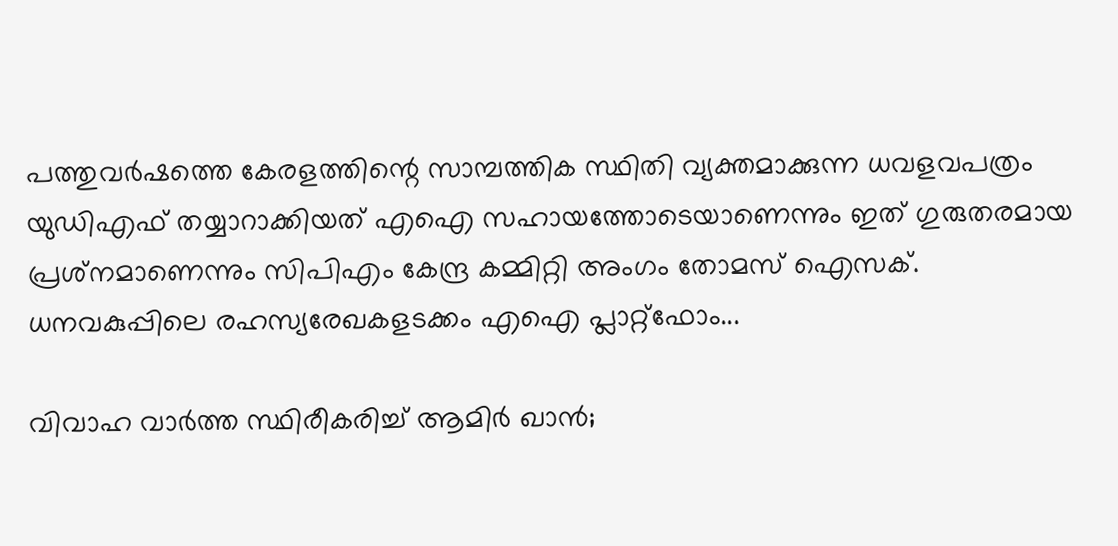പത്തുവർഷത്തെ കേരളത്തിന്റെ സാമ്പത്തിക സ്ഥിതി വ്യക്തമാക്കുന്ന ധവളവപത്രം യുഡിഎഫ് തയ്യാറാക്കിയത് എഐ സഹായത്തോടെയാണെന്നും ഇത് ഗുരുതരമായ പ്രശ്‌നമാണെന്നും സിപിഎം കേന്ദ്ര കമ്മിറ്റി അംഗം തോമസ് ഐസക്. ധനവകുപ്പിലെ രഹസ്യരേഖകളടക്കം എഐ പ്ലാറ്റ്‌ഫോം...

വിവാഹ വാർത്ത സ്ഥിരീകരിച്ച് ആമിർ ഖാൻ;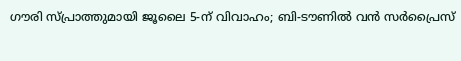ഗൗരി സ്പ്രാത്തുമായി ജൂലൈ 5-ന് വിവാഹം; ബി-ടൗണിൽ വൻ സർപ്രൈസ്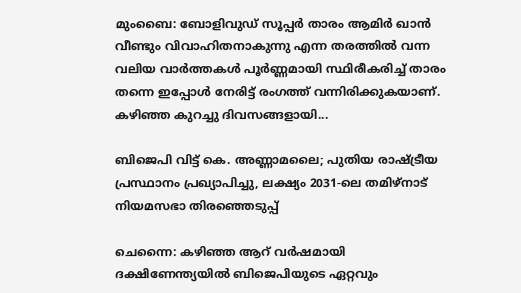മുംബൈ: ബോളിവുഡ് സൂപ്പർ താരം ആമിർ ഖാൻ വീണ്ടും വിവാഹിതനാകുന്നു എന്ന തരത്തിൽ വന്ന വലിയ വാർത്തകൾ പൂർണ്ണമായി സ്ഥിരീകരിച്ച് താരം തന്നെ ഇപ്പോൾ നേരിട്ട് രംഗത്ത് വന്നിരിക്കുകയാണ്. കഴിഞ്ഞ കുറച്ചു ദിവസങ്ങളായി...

ബിജെപി വിട്ട് കെ. അണ്ണാമലൈ; പുതിയ രാഷ്ട്രീയ പ്രസ്ഥാനം പ്രഖ്യാപിച്ചു, ലക്ഷ്യം 2031-ലെ തമിഴ്‌നാട് നിയമസഭാ തിരഞ്ഞെടുപ്പ്

ചെന്നൈ: കഴിഞ്ഞ ആറ് വർഷമായി ദക്ഷിണേന്ത്യയിൽ ബിജെപിയുടെ ഏറ്റവും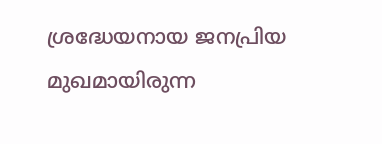ശ്രദ്ധേയനായ ജനപ്രിയ മുഖമായിരുന്ന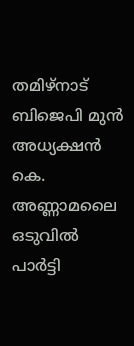തമിഴ്‌നാട് ബിജെപി മുൻ അധ്യക്ഷൻ കെ. അണ്ണാമലൈ ഒടുവിൽ പാർട്ടി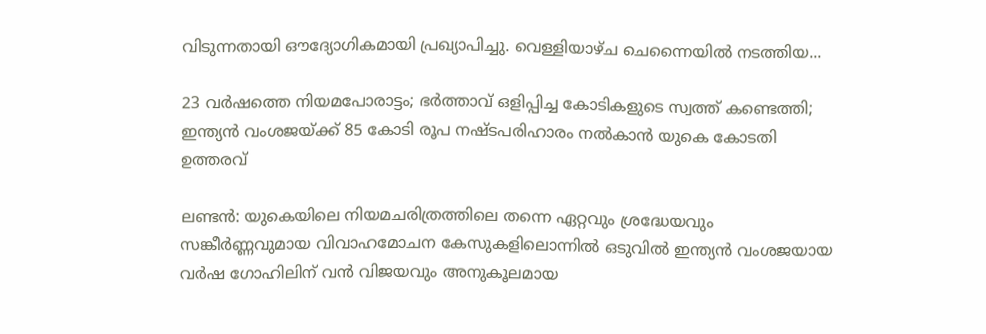വിടുന്നതായി ഔദ്യോഗികമായി പ്രഖ്യാപിച്ചു. വെള്ളിയാഴ്ച ചെന്നൈയിൽ നടത്തിയ...

23 വർഷത്തെ നിയമപോരാട്ടം; ഭർത്താവ് ഒളിപ്പിച്ച കോടികളുടെ സ്വത്ത് കണ്ടെത്തി; ഇന്ത്യൻ വംശജയ്ക്ക് 85 കോടി രൂപ നഷ്ടപരിഹാരം നൽകാൻ യുകെ കോടതി ഉത്തരവ്

ലണ്ടൻ: യുകെയിലെ നിയമചരിത്രത്തിലെ തന്നെ ഏറ്റവും ശ്രദ്ധേയവും സങ്കീർണ്ണവുമായ വിവാഹമോചന കേസുകളിലൊന്നിൽ ഒടുവിൽ ഇന്ത്യൻ വംശജയായ വർഷ ഗോഹിലിന് വൻ വിജയവും അനുകൂലമായ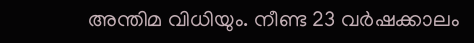അന്തിമ വിധിയും. നീണ്ട 23 വർഷക്കാലം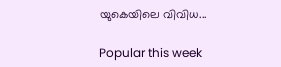യുകെയിലെ വിവിധ...

Popular this week